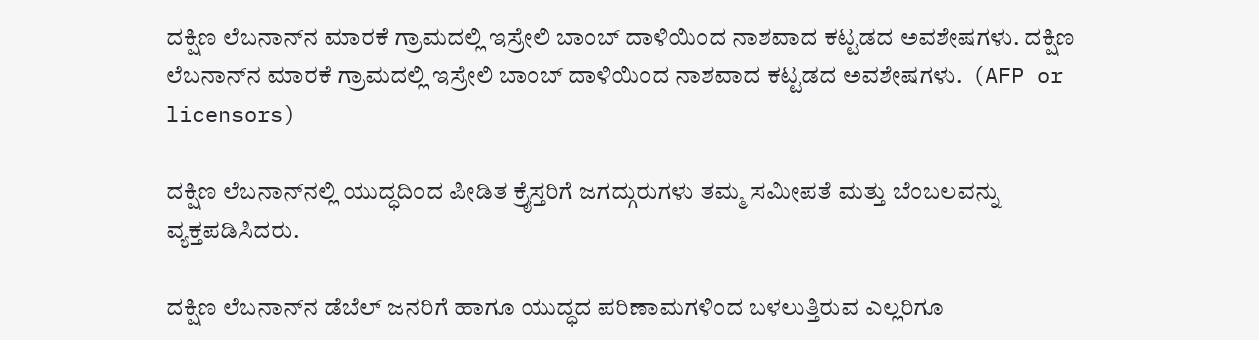ದಕ್ಷಿಣ ಲೆಬನಾನ್‌ನ ಮಾರಕೆ ಗ್ರಾಮದಲ್ಲಿ ಇಸ್ರೇಲಿ ಬಾಂಬ್ ದಾಳಿಯಿಂದ ನಾಶವಾದ ಕಟ್ಟಡದ ಅವಶೇಷಗಳು. ದಕ್ಷಿಣ ಲೆಬನಾನ್‌ನ ಮಾರಕೆ ಗ್ರಾಮದಲ್ಲಿ ಇಸ್ರೇಲಿ ಬಾಂಬ್ ದಾಳಿಯಿಂದ ನಾಶವಾದ ಕಟ್ಟಡದ ಅವಶೇಷಗಳು.  (AFP or licensors)

ದಕ್ಷಿಣ ಲೆಬನಾನ್‌ನಲ್ಲಿ ಯುದ್ಧದಿಂದ ಪೀಡಿತ ಕ್ರೈಸ್ತರಿಗೆ ಜಗದ್ಗುರುಗಳು ತಮ್ಮ ಸಮೀಪತೆ ಮತ್ತು ಬೆಂಬಲವನ್ನು ವ್ಯಕ್ತಪಡಿಸಿದರು.

ದಕ್ಷಿಣ ಲೆಬನಾನ್‌ನ ಡೆಬೆಲ್ ಜನರಿಗೆ ಹಾಗೂ ಯುದ್ಧದ ಪರಿಣಾಮಗಳಿಂದ ಬಳಲುತ್ತಿರುವ ಎಲ್ಲರಿಗೂ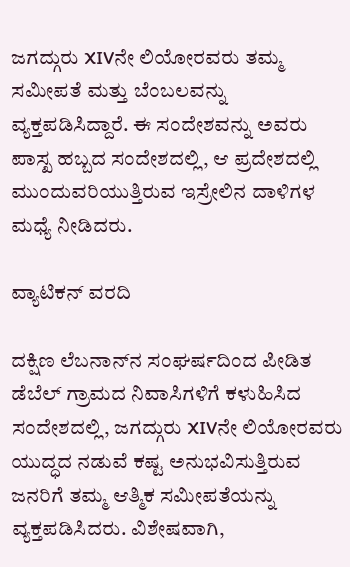ಜಗದ್ಗುರು XIVನೇ ಲಿಯೋರವರು ತಮ್ಮ ಸಮೀಪತೆ ಮತ್ತು ಬೆಂಬಲವನ್ನು ವ್ಯಕ್ತಪಡಿಸಿದ್ದಾರೆ. ಈ ಸಂದೇಶವನ್ನು ಅವರು ಪಾಸ್ಖ ಹಬ್ಬದ ಸಂದೇಶದಲ್ಲಿ, ಆ ಪ್ರದೇಶದಲ್ಲಿ ಮುಂದುವರಿಯುತ್ತಿರುವ ಇಸ್ರೇಲಿನ ದಾಳಿಗಳ ಮಧ್ಯೆ ನೀಡಿದರು.

ವ್ಯಾಟಿಕನ್ ವರದಿ

ದಕ್ಷಿಣ ಲೆಬನಾನ್‌ನ ಸಂಘರ್ಷದಿಂದ ಪೀಡಿತ ಡೆಬೆಲ್ ಗ್ರಾಮದ ನಿವಾಸಿಗಳಿಗೆ ಕಳುಹಿಸಿದ ಸಂದೇಶದಲ್ಲಿ, ಜಗದ್ಗುರು XIVನೇ ಲಿಯೋರವರು ಯುದ್ಧದ ನಡುವೆ ಕಷ್ಟ ಅನುಭವಿಸುತ್ತಿರುವ ಜನರಿಗೆ ತಮ್ಮ ಆತ್ಮಿಕ ಸಮೀಪತೆಯನ್ನು ವ್ಯಕ್ತಪಡಿಸಿದರು. ವಿಶೇಷವಾಗಿ,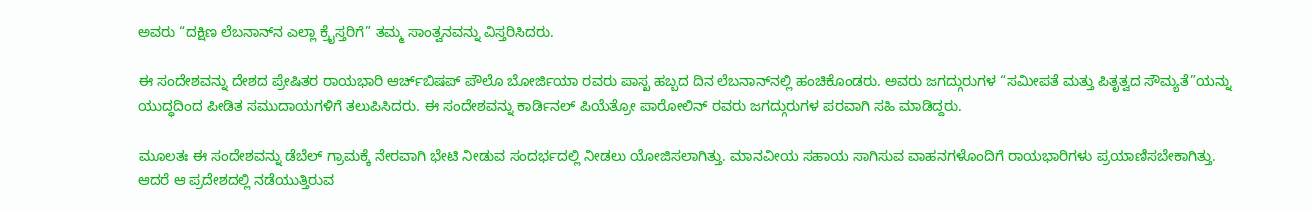ಅವರು “ದಕ್ಷಿಣ ಲೆಬನಾನ್‌ನ ಎಲ್ಲಾ ಕ್ರೈಸ್ತರಿಗೆ” ತಮ್ಮ ಸಾಂತ್ವನವನ್ನು ವಿಸ್ತರಿಸಿದರು.

ಈ ಸಂದೇಶವನ್ನು ದೇಶದ ಪ್ರೇಷಿತರ ರಾಯಭಾರಿ ಆರ್ಚ್‌ಬಿಷಪ್ ಪೌಲೊ ಬೋರ್ಜಿಯಾ ರವರು ಪಾಸ್ಖ ಹಬ್ಬದ ದಿನ ಲೆಬನಾನ್‌ನಲ್ಲಿ ಹಂಚಿಕೊಂಡರು. ಅವರು ಜಗದ್ಗುರುಗಳ “ಸಮೀಪತೆ ಮತ್ತು ಪಿತೃತ್ವದ ಸೌಮ್ಯತೆ”ಯನ್ನು ಯುದ್ಧದಿಂದ ಪೀಡಿತ ಸಮುದಾಯಗಳಿಗೆ ತಲುಪಿಸಿದರು. ಈ ಸಂದೇಶವನ್ನು ಕಾರ್ಡಿನಲ್ ಪಿಯೆತ್ರೋ ಪಾರೋಲಿನ್ ರವರು ಜಗದ್ಗುರುಗಳ ಪರವಾಗಿ ಸಹಿ ಮಾಡಿದ್ದರು.

ಮೂಲತಃ ಈ ಸಂದೇಶವನ್ನು ಡೆಬೆಲ್ ಗ್ರಾಮಕ್ಕೆ ನೇರವಾಗಿ ಭೇಟಿ ನೀಡುವ ಸಂದರ್ಭದಲ್ಲಿ ನೀಡಲು ಯೋಜಿಸಲಾಗಿತ್ತು. ಮಾನವೀಯ ಸಹಾಯ ಸಾಗಿಸುವ ವಾಹನಗಳೊಂದಿಗೆ ರಾಯಭಾರಿಗಳು ಪ್ರಯಾಣಿಸಬೇಕಾಗಿತ್ತು. ಆದರೆ ಆ ಪ್ರದೇಶದಲ್ಲಿ ನಡೆಯುತ್ತಿರುವ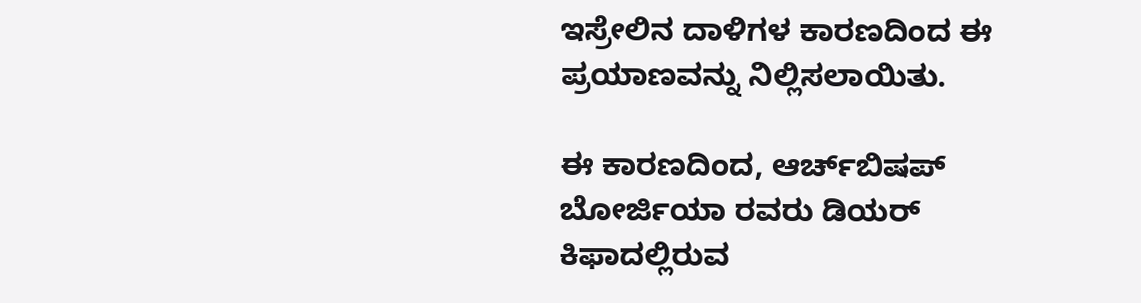ಇಸ್ರೇಲಿನ ದಾಳಿಗಳ ಕಾರಣದಿಂದ ಈ ಪ್ರಯಾಣವನ್ನು ನಿಲ್ಲಿಸಲಾಯಿತು.

ಈ ಕಾರಣದಿಂದ, ಆರ್ಚ್‌ಬಿಷಪ್ ಬೋರ್ಜಿಯಾ ರವರು ಡಿಯರ್ ಕಿಫಾದಲ್ಲಿರುವ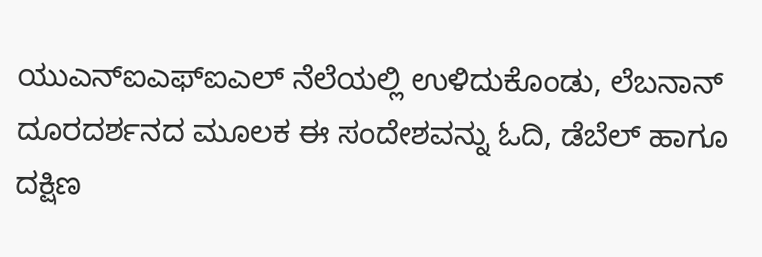ಯುಎನ್‌ಐಎಫ್‌ಐಎಲ್ ನೆಲೆಯಲ್ಲಿ ಉಳಿದುಕೊಂಡು, ಲೆಬನಾನ್ ದೂರದರ್ಶನದ ಮೂಲಕ ಈ ಸಂದೇಶವನ್ನು ಓದಿ, ಡೆಬೆಲ್ ಹಾಗೂ ದಕ್ಷಿಣ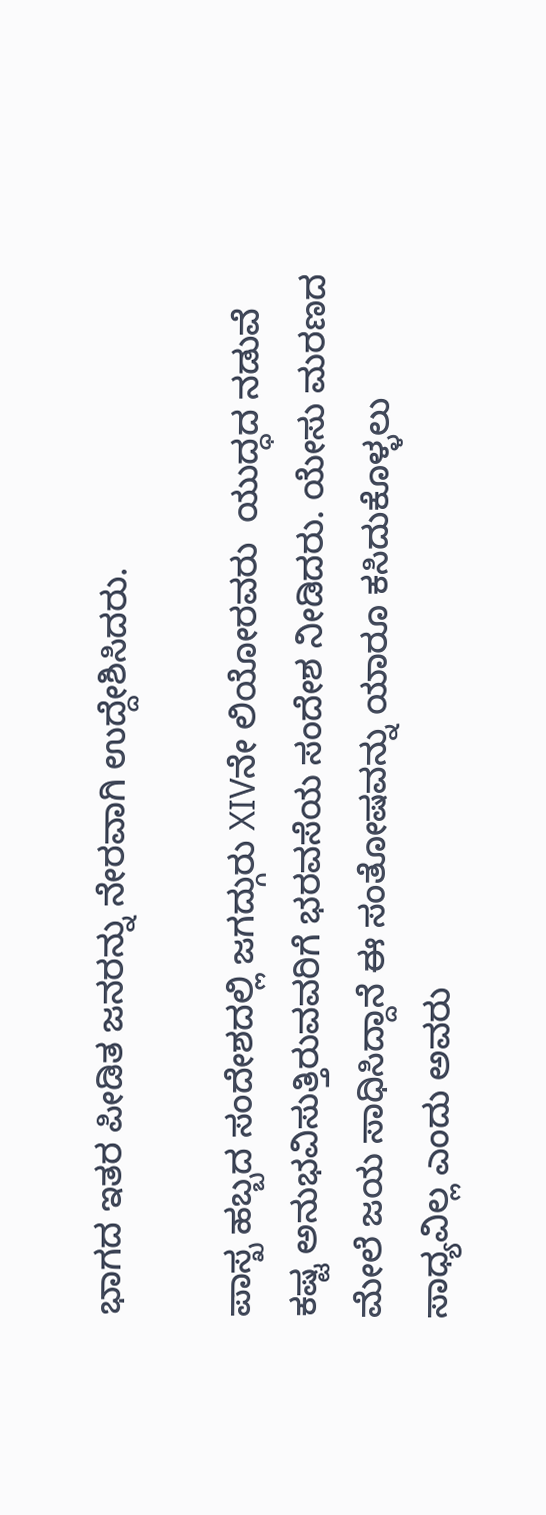ಭಾಗದ ಇತರ ಪೀಡಿತ ಜನರನ್ನು ನೇರವಾಗಿ ಉದ್ದೇಶಿಸಿದರು.

ಪಾಸ್ಖ ಹಬ್ಬದ ಸಂದೇಶದಲ್ಲಿ ಜಗದ್ಗುರು XIVನೇ ಲಿಯೋರವರು  ಯುದ್ಧದ ನಡುವೆ ಕಷ್ಟ ಅನುಭವಿಸುತ್ತಿರುವವರಿಗೆ ಭರವಸೆಯ ಸಂದೇಶ ನೀಡಿದರು. ಯೇಸು ಮರಣದ ಮೇಲೆ ಜಯ ಸಾಧಿಸಿದ್ದಾನೆ ಈ ಸಂತೋಷವನ್ನು ಯಾರೂ ಕಸಿದುಕೊಳ್ಳಲು ಸಾಧ್ಯವಿಲ್ಲ ಎಂದು ಅವರು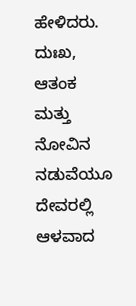ಹೇಳಿದರು. ದುಃಖ, ಆತಂಕ ಮತ್ತು ನೋವಿನ ನಡುವೆಯೂ ದೇವರಲ್ಲಿ ಆಳವಾದ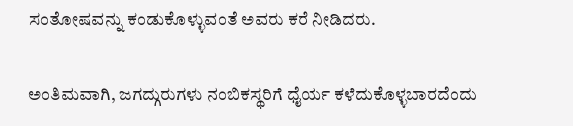ಸಂತೋಷವನ್ನು ಕಂಡುಕೊಳ್ಳುವಂತೆ ಅವರು ಕರೆ ನೀಡಿದರು.

ಅಂತಿಮವಾಗಿ, ಜಗದ್ಗುರುಗಳು ನಂಬಿಕಸ್ಥರಿಗೆ ಧೈರ್ಯ ಕಳೆದುಕೊಳ್ಳಬಾರದೆಂದು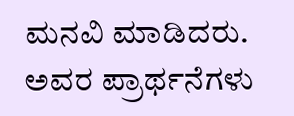ಮನವಿ ಮಾಡಿದರು. ಅವರ ಪ್ರಾರ್ಥನೆಗಳು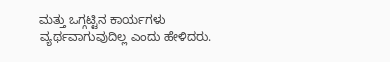ಮತ್ತು ಒಗ್ಗಟ್ಟಿನ ಕಾರ್ಯಗಳು ವ್ಯರ್ಥವಾಗುವುದಿಲ್ಲ ಎಂದು ಹೇಳಿದರು.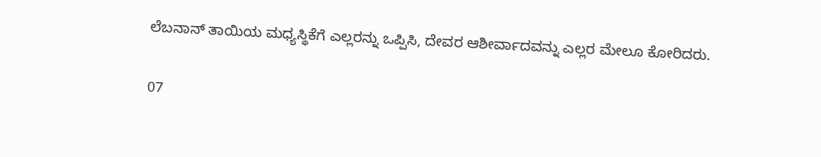ಲೆಬನಾನ್ ತಾಯಿಯ ಮಧ್ಯಸ್ಥಿಕೆಗೆ ಎಲ್ಲರನ್ನು ಒಪ್ಪಿಸಿ, ದೇವರ ಆಶೀರ್ವಾದವನ್ನು ಎಲ್ಲರ ಮೇಲೂ ಕೋರಿದರು.

07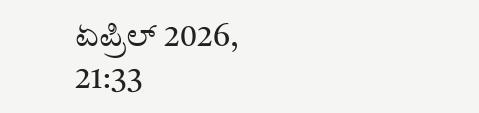ಏಪ್ರಿಲ್ 2026, 21:33